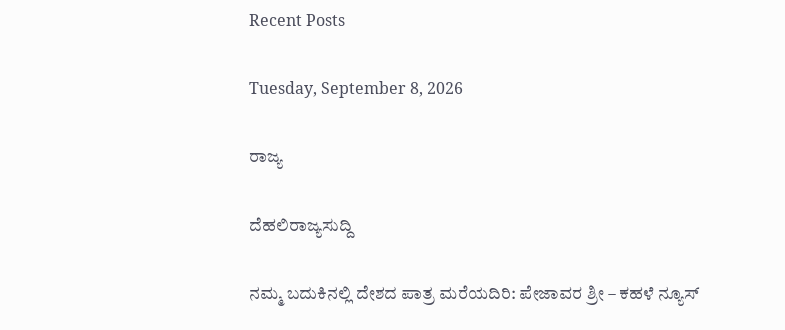Recent Posts

Tuesday, September 8, 2026

ರಾಜ್ಯ

ದೆಹಲಿರಾಜ್ಯಸುದ್ದಿ

ನಮ್ಮ ಬದುಕಿನಲ್ಲಿ ದೇಶದ ಪಾತ್ರ ಮರೆಯದಿರಿ: ಪೇಜಾವರ ಶ್ರೀ – ಕಹಳೆ ನ್ಯೂಸ್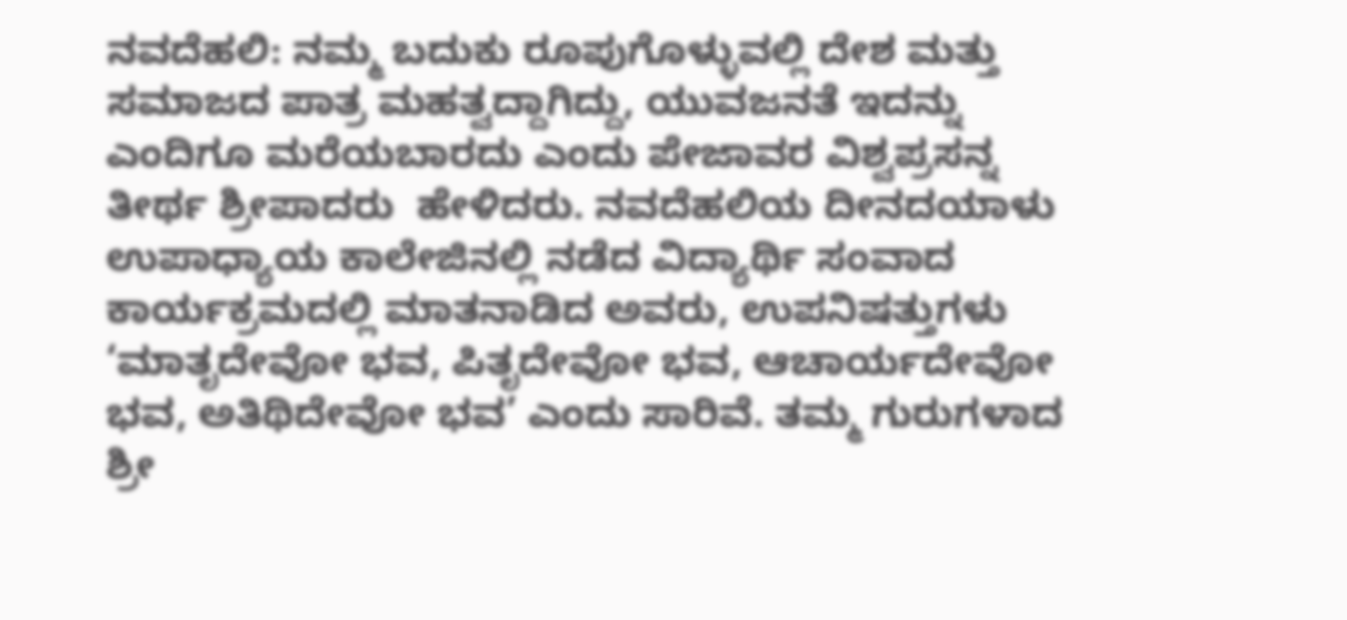ನವದೆಹಲಿ: ನಮ್ಮ ಬದುಕು ರೂಪುಗೊಳ್ಳುವಲ್ಲಿ ದೇಶ ಮತ್ತು ಸಮಾಜದ ಪಾತ್ರ ಮಹತ್ವದ್ದಾಗಿದ್ದು, ಯುವಜನತೆ ಇದನ್ನು ಎಂದಿಗೂ ಮರೆಯಬಾರದು ಎಂದು ಪೇಜಾವರ ವಿಶ್ವಪ್ರಸನ್ನ ತೀರ್ಥ ಶ್ರೀಪಾದರು  ಹೇಳಿದರು. ನವದೆಹಲಿಯ ದೀನದಯಾಳು ಉಪಾಧ್ಯಾಯ ಕಾಲೇಜಿನಲ್ಲಿ ನಡೆದ ವಿದ್ಯಾರ್ಥಿ ಸಂವಾದ ಕಾರ್ಯಕ್ರಮದಲ್ಲಿ ಮಾತನಾಡಿದ ಅವರು, ಉಪನಿಷತ್ತುಗಳು ‘ಮಾತೃದೇವೋ ಭವ, ಪಿತೃದೇವೋ ಭವ, ಆಚಾರ್ಯದೇವೋ ಭವ, ಅತಿಥಿದೇವೋ ಭವ’ ಎಂದು ಸಾರಿವೆ. ತಮ್ಮ ಗುರುಗಳಾದ ಶ್ರೀ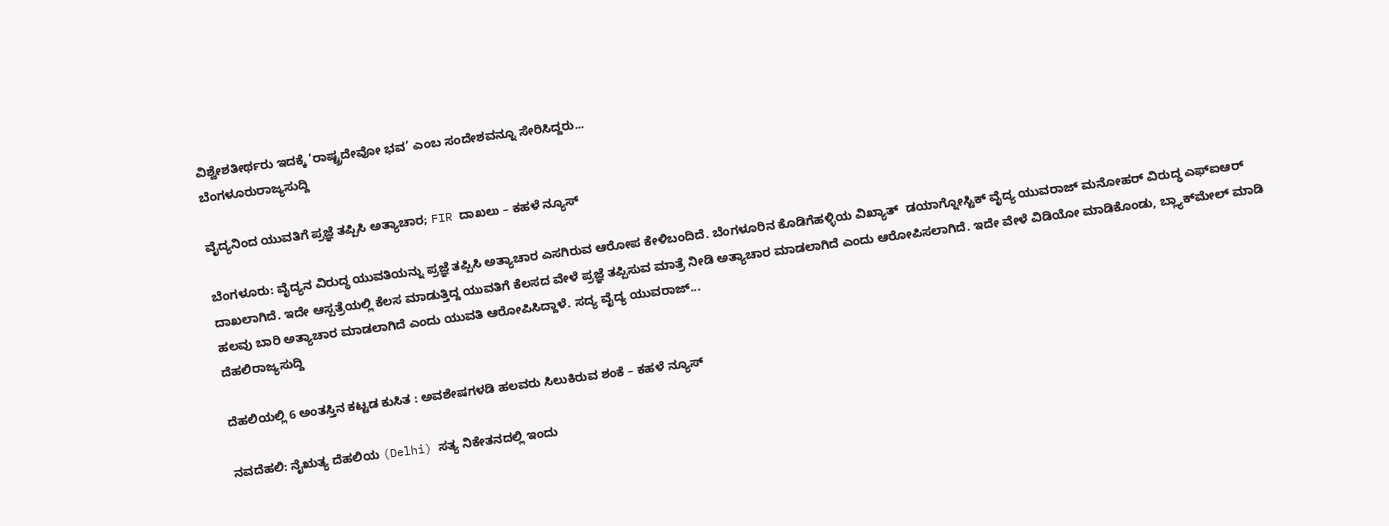ವಿಶ್ವೇಶತೀರ್ಥರು ಇದಕ್ಕೆ ‘ರಾಷ್ಟ್ರದೇವೋ ಭವ’ ಎಂಬ ಸಂದೇಶವನ್ನೂ ಸೇರಿಸಿದ್ದರು...
ಬೆಂಗಳೂರುರಾಜ್ಯಸುದ್ದಿ

ವೈದ್ಯನಿಂದ ಯುವತಿಗೆ ಪ್ರಜ್ಞೆ ತಪ್ಪಿಸಿ ಅತ್ಯಾಚಾರ; FIR ದಾಖಲು – ಕಹಳೆ ನ್ಯೂಸ್

ಬೆಂಗಳೂರು: ವೈದ್ಯನ ವಿರುದ್ಧ ಯುವತಿಯನ್ನು ಪ್ರಜ್ಞೆ ತಪ್ಪಿಸಿ ಅತ್ಯಾಚಾರ ಎಸಗಿರುವ ಆರೋಪ ಕೇಳಿಬಂದಿದೆ. ಬೆಂಗಳೂರಿನ ಕೊಡಿಗೆಹಳ್ಳಿಯ ವಿಖ್ಯಾತ್‌  ಡಯಾಗ್ನೋಸ್ಟಿಕ್ ವೈದ್ಯ ಯುವರಾಜ್ ಮನೋಹರ್ ವಿರುದ್ಧ ಎಫ್‌ಐಆರ್  ದಾಖಲಾಗಿದೆ. ಇದೇ ಆಸ್ಪತ್ರೆಯಲ್ಲಿ ಕೆಲಸ ಮಾಡುತ್ತಿದ್ದ ಯುವತಿಗೆ ಕೆಲಸದ ವೇಳೆ ಪ್ರಜ್ಞೆ ತಪ್ಪಿಸುವ ಮಾತ್ರೆ ನೀಡಿ ಅತ್ಯಾಚಾರ ಮಾಡಲಾಗಿದೆ ಎಂದು ಆರೋಪಿಸಲಾಗಿದೆ. ಇದೇ ವೇಳೆ ವಿಡಿಯೋ ಮಾಡಿಕೊಂಡು, ಬ್ಲ್ಯಾಕ್‌ಮೇಲ್ ಮಾಡಿ ಹಲವು ಬಾರಿ ಅತ್ಯಾಚಾರ ಮಾಡಲಾಗಿದೆ ಎಂದು ಯುವತಿ ಆರೋಪಿಸಿದ್ದಾಳೆ. ಸದ್ಯ ವೈದ್ಯ ಯುವರಾಜ್...
ದೆಹಲಿರಾಜ್ಯಸುದ್ದಿ

ದೆಹಲಿಯಲ್ಲಿ 6 ಅಂತಸ್ತಿನ ಕಟ್ಟಡ ಕುಸಿತ : ಅವಶೇಷಗಳಡಿ ಹಲವರು ಸಿಲುಕಿರುವ ಶಂಕೆ – ಕಹಳೆ ನ್ಯೂಸ್

ನವದೆಹಲಿ: ನೈಋತ್ಯ ದೆಹಲಿಯ (Delhi) ಸತ್ಯ ನಿಕೇತನದಲ್ಲಿ ಇಂದು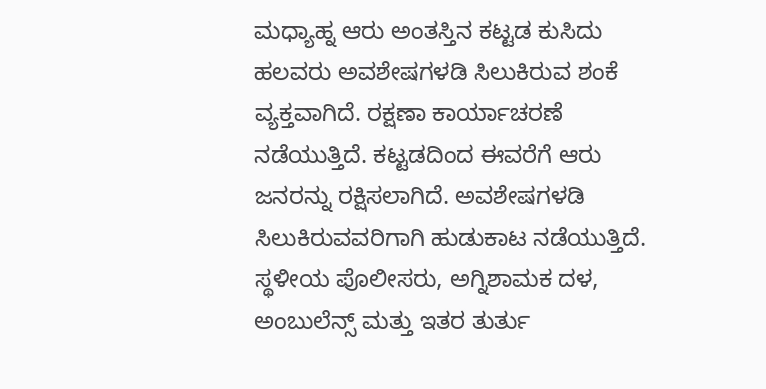ಮಧ್ಯಾಹ್ನ ಆರು ಅಂತಸ್ತಿನ ಕಟ್ಟಡ ಕುಸಿದು ಹಲವರು ಅವಶೇಷಗಳಡಿ ಸಿಲುಕಿರುವ ಶಂಕೆ ವ್ಯಕ್ತವಾಗಿದೆ. ರಕ್ಷಣಾ ಕಾರ್ಯಾಚರಣೆ ನಡೆಯುತ್ತಿದೆ. ಕಟ್ಟಡದಿಂದ ಈವರೆಗೆ ಆರು ಜನರನ್ನು ರಕ್ಷಿಸಲಾಗಿದೆ. ಅವಶೇಷಗಳಡಿ ಸಿಲುಕಿರುವವರಿಗಾಗಿ ಹುಡುಕಾಟ ನಡೆಯುತ್ತಿದೆ. ಸ್ಥಳೀಯ ಪೊಲೀಸರು, ಅಗ್ನಿಶಾಮಕ ದಳ, ಅಂಬುಲೆನ್ಸ್ ಮತ್ತು ಇತರ ತುರ್ತು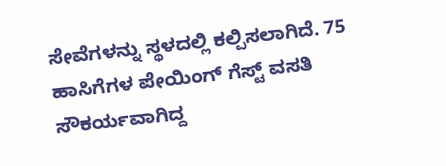ಸೇವೆಗಳನ್ನು ಸ್ಥಳದಲ್ಲಿ ಕಲ್ಪಿಸಲಾಗಿದೆ. 75 ಹಾಸಿಗೆಗಳ ಪೇಯಿಂಗ್ ಗೆಸ್ಟ್ ವಸತಿ ಸೌಕರ್ಯವಾಗಿದ್ದ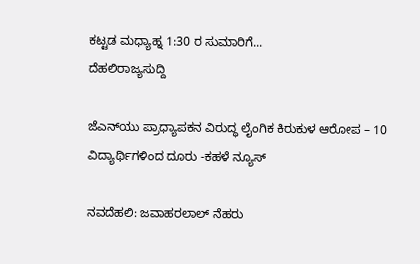ಕಟ್ಟಡ ಮಧ್ಯಾಹ್ನ 1:30 ರ ಸುಮಾರಿಗೆ...
ದೆಹಲಿರಾಜ್ಯಸುದ್ದಿ

ಜೆಎನ್‌ಯು ಪ್ರಾಧ್ಯಾಪಕನ ವಿರುದ್ಧ ಲೈಂಗಿಕ ಕಿರುಕುಳ ಆರೋಪ – 10 ವಿದ್ಯಾರ್ಥಿಗಳಿಂದ ದೂರು -ಕಹಳೆ ನ್ಯೂಸ್

ನವದೆಹಲಿ: ಜವಾಹರಲಾಲ್ ನೆಹರು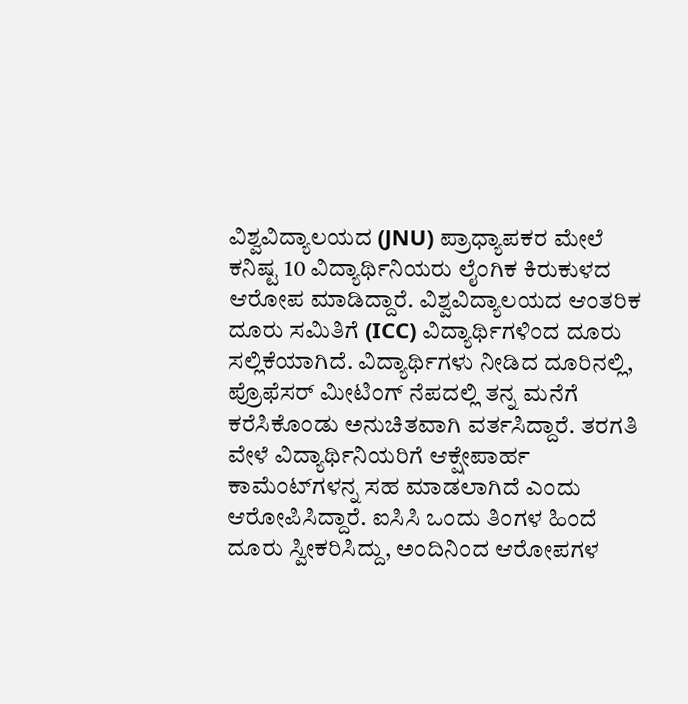ವಿಶ್ವವಿದ್ಯಾಲಯದ (JNU) ಪ್ರಾಧ್ಯಾಪಕರ ಮೇಲೆ ಕನಿಷ್ಟ 10 ವಿದ್ಯಾರ್ಥಿನಿಯರು ಲೈಂಗಿಕ ಕಿರುಕುಳದ ಆರೋಪ ಮಾಡಿದ್ದಾರೆ. ವಿಶ್ವವಿದ್ಯಾಲಯದ ಆಂತರಿಕ ದೂರು ಸಮಿತಿಗೆ (ICC) ವಿದ್ಯಾರ್ಥಿಗಳಿಂದ ದೂರು ಸಲ್ಲಿಕೆಯಾಗಿದೆ. ವಿದ್ಯಾರ್ಥಿಗಳು ನೀಡಿದ ದೂರಿನಲ್ಲಿ, ಪ್ರೊಫೆಸರ್‌ ಮೀಟಿಂಗ್‌ ನೆಪದಲ್ಲಿ ತನ್ನ ಮನೆಗೆ ಕರೆಸಿಕೊಂಡು ಅನುಚಿತವಾಗಿ ವರ್ತಸಿದ್ದಾರೆ. ತರಗತಿ ವೇಳೆ ವಿದ್ಯಾರ್ಥಿನಿಯರಿಗೆ ಆಕ್ಷೇಪಾರ್ಹ ಕಾಮೆಂಟ್‌ಗಳನ್ನ ಸಹ ಮಾಡಲಾಗಿದೆ ಎಂದು ಆರೋಪಿಸಿದ್ದಾರೆ. ಐಸಿಸಿ ಒಂದು ತಿಂಗಳ ಹಿಂದೆ ದೂರು ಸ್ವೀಕರಿಸಿದ್ದು, ಅಂದಿನಿಂದ ಆರೋಪಗಳ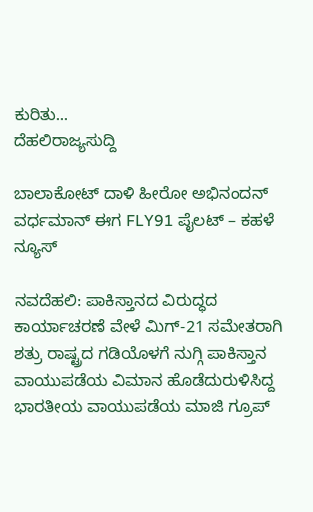ಕುರಿತು...
ದೆಹಲಿರಾಜ್ಯಸುದ್ದಿ

ಬಾಲಾಕೋಟ್ ದಾಳಿ ಹೀರೋ ಅಭಿನಂದನ್ ವರ್ಧಮಾನ್ ಈಗ FLY91 ಪೈಲಟ್ – ಕಹಳೆ ನ್ಯೂಸ್

ನವದೆಹಲಿ: ಪಾಕಿಸ್ತಾನದ ವಿರುದ್ಧದ ಕಾರ್ಯಾಚರಣೆ ವೇಳೆ ಮಿಗ್-21 ಸಮೇತರಾಗಿ ಶತ್ರು ರಾಷ್ಟ್ರದ ಗಡಿಯೊಳಗೆ ನುಗ್ಗಿ ಪಾಕಿಸ್ತಾನ ವಾಯುಪಡೆಯ ವಿಮಾನ ಹೊಡೆದುರುಳಿಸಿದ್ದ ಭಾರತೀಯ ವಾಯುಪಡೆಯ ಮಾಜಿ ಗ್ರೂಪ್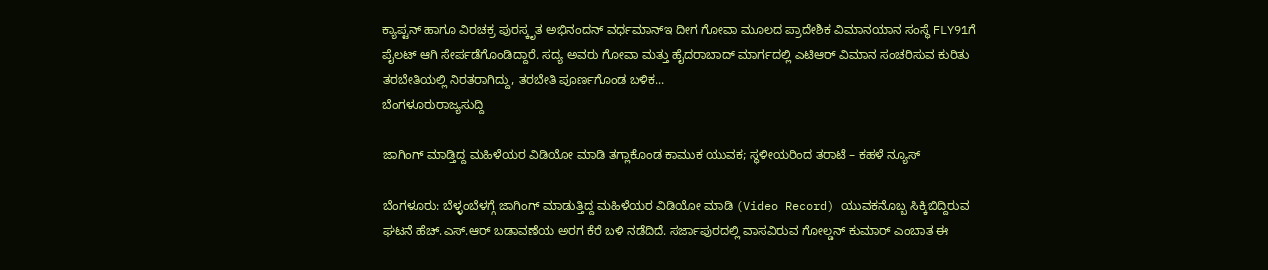ಕ್ಯಾಪ್ಟನ್ ಹಾಗೂ ವಿರಚಕ್ರ ಪುರಸ್ಕೃತ ಅಭಿನಂದನ್ ವರ್ಧಮಾನ್ಇ ದೀಗ ಗೋವಾ ಮೂಲದ ಪ್ರಾದೇಶಿಕ ವಿಮಾನಯಾನ ಸಂಸ್ಥೆ FLY91ಗೆ ಪೈಲಟ್ ಆಗಿ ಸೇರ್ಪಡೆಗೊಂಡಿದ್ದಾರೆ. ಸದ್ಯ ಅವರು ಗೋವಾ ಮತ್ತು ಹೈದರಾಬಾದ್ ಮಾರ್ಗದಲ್ಲಿ ಎಟಿಆರ್ ವಿಮಾನ ಸಂಚರಿಸುವ ಕುರಿತು ತರಬೇತಿಯಲ್ಲಿ ನಿರತರಾಗಿದ್ದು, ತರಬೇತಿ ಪೂರ್ಣಗೊಂಡ ಬಳಿಕ...
ಬೆಂಗಳೂರುರಾಜ್ಯಸುದ್ದಿ

ಜಾಗಿಂಗ್‌ ಮಾಡ್ತಿದ್ದ ಮಹಿಳೆಯರ ವಿಡಿಯೋ ಮಾಡಿ ತಗ್ಲಾಕೊಂಡ ಕಾಮುಕ ಯುವಕ; ಸ್ಥಳೀಯರಿಂದ ತರಾಟೆ – ಕಹಳೆ ನ್ಯೂಸ್

ಬೆಂಗಳೂರು: ಬೆಳ್ಳಂಬೆಳಗ್ಗೆ ಜಾಗಿಂಗ್‌ ಮಾಡುತ್ತಿದ್ದ ಮಹಿಳೆಯರ ವಿಡಿಯೋ ಮಾಡಿ (Video Record) ಯುವಕನೊಬ್ಬ ಸಿಕ್ಕಿಬಿದ್ದಿರುವ ಘಟನೆ ಹೆಚ್‌.ಎಸ್‌.ಆರ್‌ ಬಡಾವಣೆಯ ಅರಗ ಕೆರೆ ಬಳಿ ನಡೆದಿದೆ. ಸರ್ಜಾಪುರದಲ್ಲಿ ವಾಸವಿರುವ ಗೋಲ್ಡನ್ ಕುಮಾರ್ ಎಂಬಾತ ಈ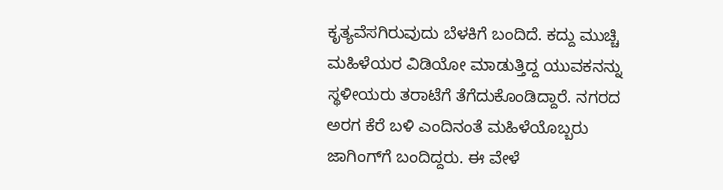ಕೃತ್ಯವೆಸಗಿರುವುದು ಬೆಳಕಿಗೆ ಬಂದಿದೆ. ಕದ್ದು ಮುಚ್ಚಿ ಮಹಿಳೆಯರ ವಿಡಿಯೋ ಮಾಡುತ್ತಿದ್ದ ಯುವಕನನ್ನು ಸ್ಥಳೀಯರು ತರಾಟೆಗೆ ತೆಗೆದುಕೊಂಡಿದ್ದಾರೆ. ನಗರದ ಅರಗ ಕೆರೆ ಬಳಿ ಎಂದಿನಂತೆ ಮಹಿಳೆಯೊಬ್ಬರು ಜಾಗಿಂಗ್‌ಗೆ ಬಂದಿದ್ದರು. ಈ ವೇಳೆ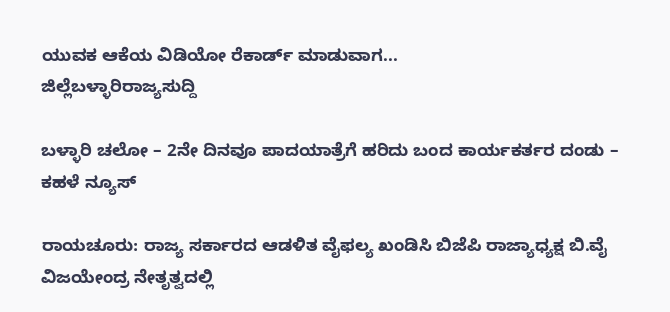ಯುವಕ ಆಕೆಯ ವಿಡಿಯೋ ರೆಕಾರ್ಡ್‌ ಮಾಡುವಾಗ...
ಜಿಲ್ಲೆಬಳ್ಳಾರಿರಾಜ್ಯಸುದ್ದಿ

ಬಳ್ಳಾರಿ ಚಲೋ – 2ನೇ ದಿನವೂ ಪಾದಯಾತ್ರೆಗೆ ಹರಿದು ಬಂದ ಕಾರ್ಯಕರ್ತರ ದಂಡು – ಕಹಳೆ ನ್ಯೂಸ್

ರಾಯಚೂರು: ರಾಜ್ಯ ಸರ್ಕಾರದ ಆಡಳಿತ ವೈಫಲ್ಯ ಖಂಡಿಸಿ ಬಿಜೆಪಿ ರಾಜ್ಯಾಧ್ಯಕ್ಷ ಬಿ.ವೈ ವಿಜಯೇಂದ್ರ ನೇತೃತ್ವದಲ್ಲಿ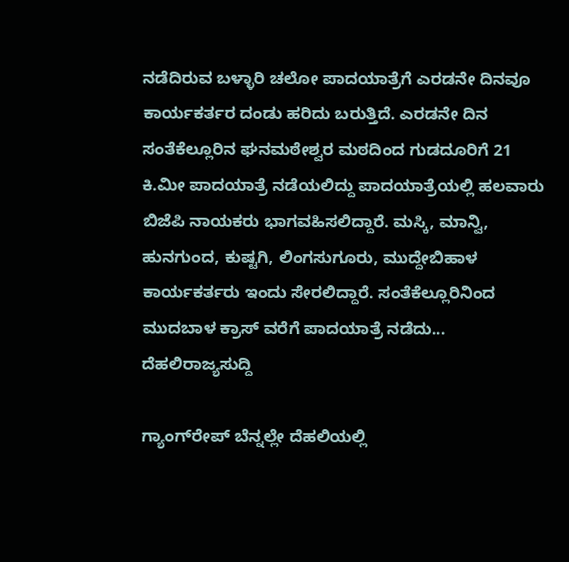ನಡೆದಿರುವ ಬಳ್ಳಾರಿ ಚಲೋ ಪಾದಯಾತ್ರೆಗೆ ಎರಡನೇ ದಿನವೂ‌ ಕಾರ್ಯಕರ್ತರ ದಂಡು ಹರಿದು ಬರುತ್ತಿದೆ. ಎರಡನೇ ದಿನ ಸಂತೆಕೆಲ್ಲೂರಿನ ಘನಮಠೇಶ್ವರ ಮಠದಿಂದ ಗುಡದೂರಿಗೆ 21 ಕಿ.ಮೀ ಪಾದಯಾತ್ರೆ ನಡೆಯಲಿದ್ದು ಪಾದಯಾತ್ರೆಯಲ್ಲಿ ಹಲವಾರು ಬಿಜೆಪಿ ನಾಯಕರು ಭಾಗವಹಿಸಲಿದ್ದಾರೆ. ಮಸ್ಕಿ, ಮಾನ್ವಿ, ಹುನಗುಂದ, ಕುಷ್ಟಗಿ, ಲಿಂಗಸುಗೂರು, ಮುದ್ದೇಬಿಹಾಳ ಕಾರ್ಯಕರ್ತರು ಇಂದು ಸೇರಲಿದ್ದಾರೆ. ಸಂತೆಕೆಲ್ಲೂರಿನಿಂದ ಮುದಬಾಳ ಕ್ರಾಸ್ ವರೆಗೆ ಪಾದಯಾತ್ರೆ ನಡೆದು...
ದೆಹಲಿರಾಜ್ಯಸುದ್ದಿ

ಗ್ಯಾಂಗ್‌ರೇಪ್ ಬೆನ್ನಲ್ಲೇ ದೆಹಲಿಯಲ್ಲಿ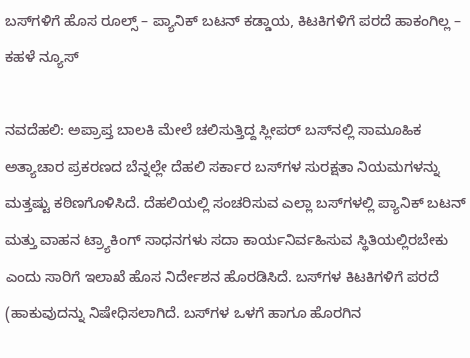ಬಸ್‌ಗಳಿಗೆ ಹೊಸ ರೂಲ್ಸ್ – ಪ್ಯಾನಿಕ್ ಬಟನ್ ಕಡ್ಡಾಯ, ಕಿಟಕಿಗಳಿಗೆ ಪರದೆ ಹಾಕಂಗಿಲ್ಲ – ಕಹಳೆ ನ್ಯೂಸ್

ನವದೆಹಲಿ: ಅಪ್ರಾಪ್ತ ಬಾಲಕಿ ಮೇಲೆ ಚಲಿಸುತ್ತಿದ್ದ ಸ್ಲೀಪರ್ ಬಸ್‌ನಲ್ಲಿ ಸಾಮೂಹಿಕ ಅತ್ಯಾಚಾರ ಪ್ರಕರಣದ ಬೆನ್ನಲ್ಲೇ ದೆಹಲಿ ಸರ್ಕಾರ ಬಸ್‌ಗಳ ಸುರಕ್ಷತಾ ನಿಯಮಗಳನ್ನು ಮತ್ತಷ್ಟು ಕಠಿಣಗೊಳಿಸಿದೆ. ದೆಹಲಿಯಲ್ಲಿ ಸಂಚರಿಸುವ ಎಲ್ಲಾ ಬಸ್‌ಗಳಲ್ಲಿ ಪ್ಯಾನಿಕ್ ಬಟನ್  ಮತ್ತು ವಾಹನ ಟ್ರ‍್ಯಾಕಿಂಗ್ ಸಾಧನಗಳು ಸದಾ ಕಾರ್ಯನಿರ್ವಹಿಸುವ ಸ್ಥಿತಿಯಲ್ಲಿರಬೇಕು ಎಂದು ಸಾರಿಗೆ ಇಲಾಖೆ ಹೊಸ ನಿರ್ದೇಶನ ಹೊರಡಿಸಿದೆ. ಬಸ್‌ಗಳ ಕಿಟಕಿಗಳಿಗೆ ಪರದೆ (ಹಾಕುವುದನ್ನು ನಿಷೇಧಿಸಲಾಗಿದೆ. ಬಸ್‌ಗಳ ಒಳಗೆ ಹಾಗೂ ಹೊರಗಿನ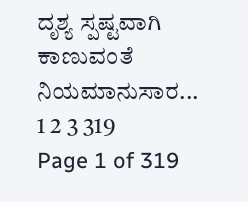ದೃಶ್ಯ ಸ್ಪಷ್ಟವಾಗಿ ಕಾಣುವಂತೆ ನಿಯಮಾನುಸಾರ...
1 2 3 319
Page 1 of 319